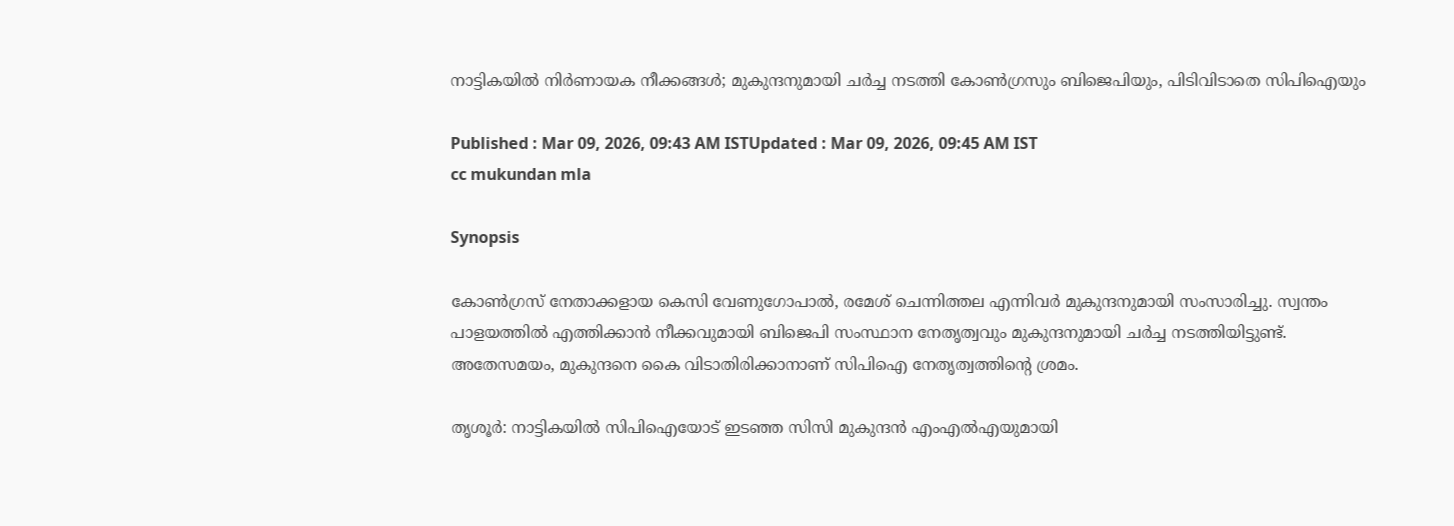നാട്ടികയിൽ നിർണായക നീക്കങ്ങൾ; മുകുന്ദനുമായി ചർച്ച നടത്തി കോൺഗ്രസും ബിജെപിയും, പിടിവിടാതെ സിപിഐയും

Published : Mar 09, 2026, 09:43 AM ISTUpdated : Mar 09, 2026, 09:45 AM IST
cc mukundan mla

Synopsis

കോൺഗ്രസ് നേതാക്കളായ കെസി വേണുഗോപാൽ, രമേശ് ചെന്നിത്തല എന്നിവർ മുകുന്ദനുമായി സംസാരിച്ചു. സ്വന്തം പാളയത്തിൽ എത്തിക്കാൻ നീക്കവുമായി ബിജെപി സംസ്ഥാന നേതൃത്വവും മുകുന്ദനുമായി ചർച്ച നടത്തിയിട്ടുണ്ട്. അതേസമയം, മുകുന്ദനെ കൈ വിടാതിരിക്കാനാണ് സിപിഐ നേതൃത്വത്തിൻ്റെ ശ്രമം.

തൃശൂർ: നാട്ടികയിൽ സിപിഐയോട് ഇടഞ്ഞ സിസി മുകുന്ദൻ എംഎൽഎയുമായി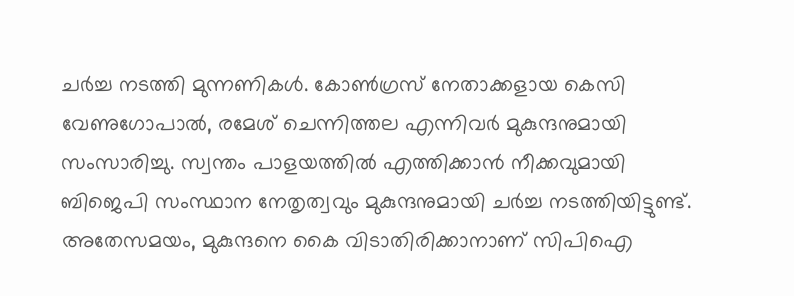ചർച്ച നടത്തി മുന്നണികൾ. കോൺഗ്രസ് നേതാക്കളായ കെസി വേണുഗോപാൽ, രമേശ് ചെന്നിത്തല എന്നിവർ മുകുന്ദനുമായി സംസാരിച്ചു. സ്വന്തം പാളയത്തിൽ എത്തിക്കാൻ നീക്കവുമായി ബിജെപി സംസ്ഥാന നേതൃത്വവും മുകുന്ദനുമായി ചർച്ച നടത്തിയിട്ടുണ്ട്. അതേസമയം, മുകുന്ദനെ കൈ വിടാതിരിക്കാനാണ് സിപിഐ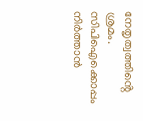നേതൃത്വത്തിൻ്റെ ശ്രമം. സിപിഐക്കൊപ്പം നിർത്താൻ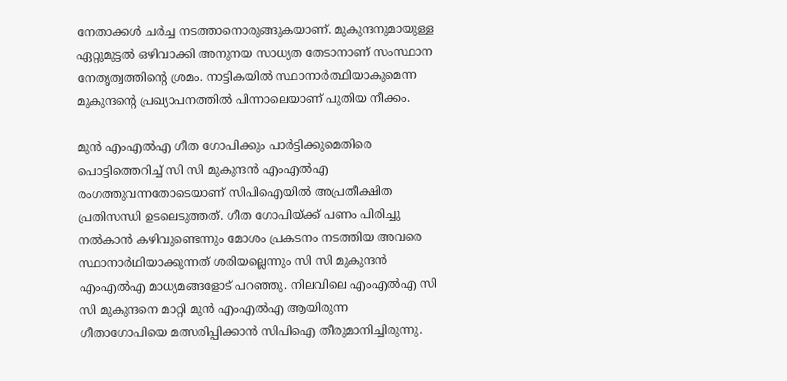നേതാക്കൾ ചർച്ച നടത്താനൊരുങ്ങുകയാണ്. മുകുന്ദനുമായുള്ള ഏറ്റുമുട്ടൽ ഒഴിവാക്കി അനുനയ സാധ്യത തേടാനാണ് സംസ്ഥാന നേതൃത്വത്തിൻ്റെ ശ്രമം. നാട്ടികയിൽ സ്ഥാനാർത്ഥിയാകുമെന്ന മുകുന്ദന്റെ പ്രഖ്യാപനത്തിൽ പിന്നാലെയാണ് പുതിയ നീക്കം.

മുൻ എംഎൽഎ ഗീത ഗോപിക്കും പാർട്ടിക്കുമെതിരെ പൊട്ടിത്തെറിച്ച് സി സി മുകുന്ദൻ എംഎൽഎ രംഗത്തുവന്നതോടെയാണ് സിപിഐയിൽ അപ്രതീക്ഷിത പ്രതിസന്ധി ഉടലെടുത്തത്. ഗീത ഗോപിയ്ക്ക് പണം പിരിച്ചു നൽകാൻ കഴിവുണ്ടെന്നും മോശം പ്രകടനം നടത്തിയ അവരെ സ്ഥാനാർഥിയാക്കുന്നത് ശരിയല്ലെന്നും സി സി മുകുന്ദൻ എംഎൽഎ മാധ്യമങ്ങളോട് പറഞ്ഞു. നിലവിലെ എംഎൽഎ സി സി മുകുന്ദനെ മാറ്റി മുൻ എംഎൽഎ ആയിരുന്ന ഗീതാഗോപിയെ മത്സരിപ്പിക്കാൻ സിപിഐ തീരുമാനിച്ചിരുന്നു.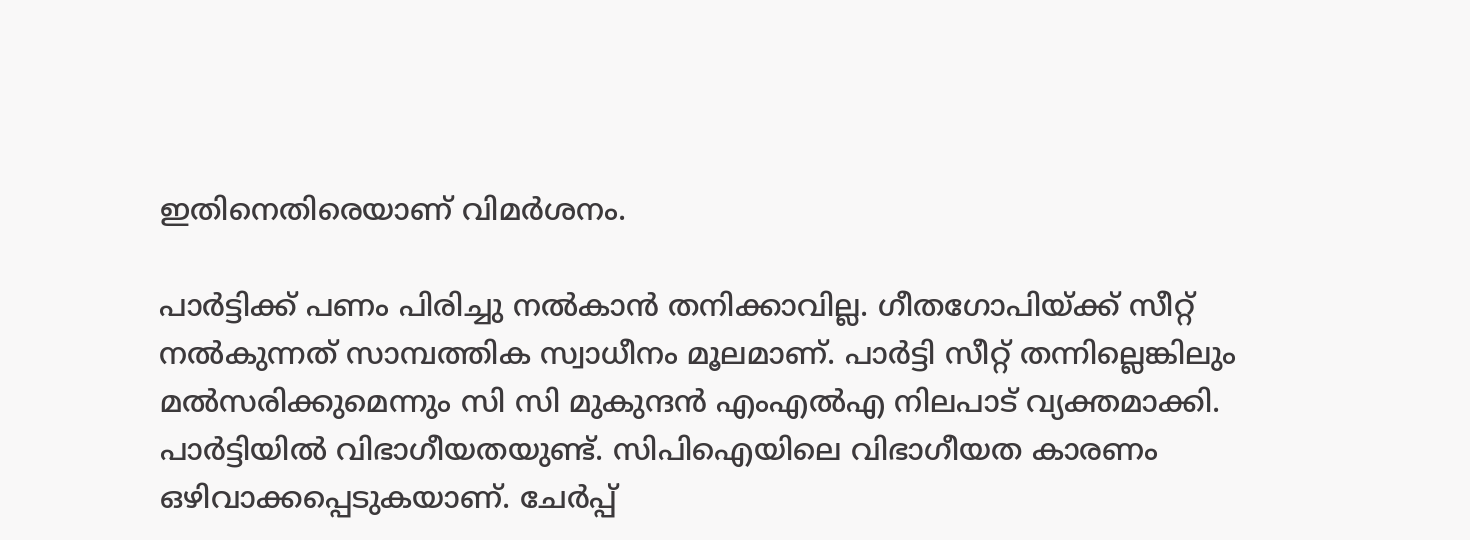ഇതിനെതിരെയാണ് വിമർശനം.

പാർട്ടിക്ക് പണം പിരിച്ചു നൽകാൻ തനിക്കാവില്ല. ഗീതഗോപിയ്ക്ക് സീറ്റ് നൽകുന്നത് സാമ്പത്തിക സ്വാധീനം മൂലമാണ്. പാർട്ടി സീറ്റ് തന്നില്ലെങ്കിലും മൽസരിക്കുമെന്നും സി സി മുകുന്ദൻ എംഎൽഎ നിലപാട് വ്യക്തമാക്കി. പാർട്ടിയിൽ വിഭാഗീയതയുണ്ട്. സിപിഐയിലെ വിഭാഗീയത കാരണം ഒഴിവാക്കപ്പെടുകയാണ്. ചേർപ്പ്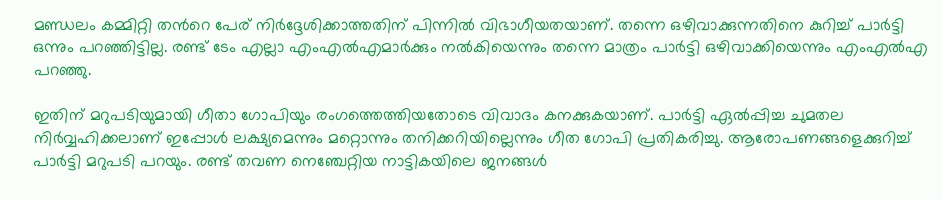മണ്ഡലം കമ്മിറ്റി തന്‍റെ പേര് നിർദ്ദേശിക്കാത്തതിന് പിന്നിൽ വിഭാഗീയതയാണ്. തന്നെ ഒഴിവാക്കുന്നതിനെ കുറിച്ച് പാർട്ടി ഒന്നും പറഞ്ഞിട്ടില്ല. രണ്ട് ടേം എല്ലാ എംഎൽഎമാർക്കും നൽകിയെന്നും തന്നെ മാത്രം പാർട്ടി ഒഴിവാക്കിയെന്നും എംഎൽഎ പറഞ്ഞു.

ഇതിന് മറുപടിയുമായി ഗീതാ ഗോപിയും രംഗത്തെത്തിയതോടെ വിവാദം കനക്കുകയാണ്. പാർട്ടി ഏൽപ്പിച്ച ചുമതല നിർവ്വഹിക്കലാണ് ഇപ്പോൾ ലക്ഷ്യമെന്നും മറ്റൊന്നും തനിക്കറിയില്ലെന്നും ഗീത ഗോപി പ്രതികരിച്ചു. ആരോപണങ്ങളെക്കുറിച്ച് പാർട്ടി മറുപടി പറയും. രണ്ട് തവണ നെഞ്ചേറ്റിയ നാട്ടികയിലെ ജനങ്ങൾ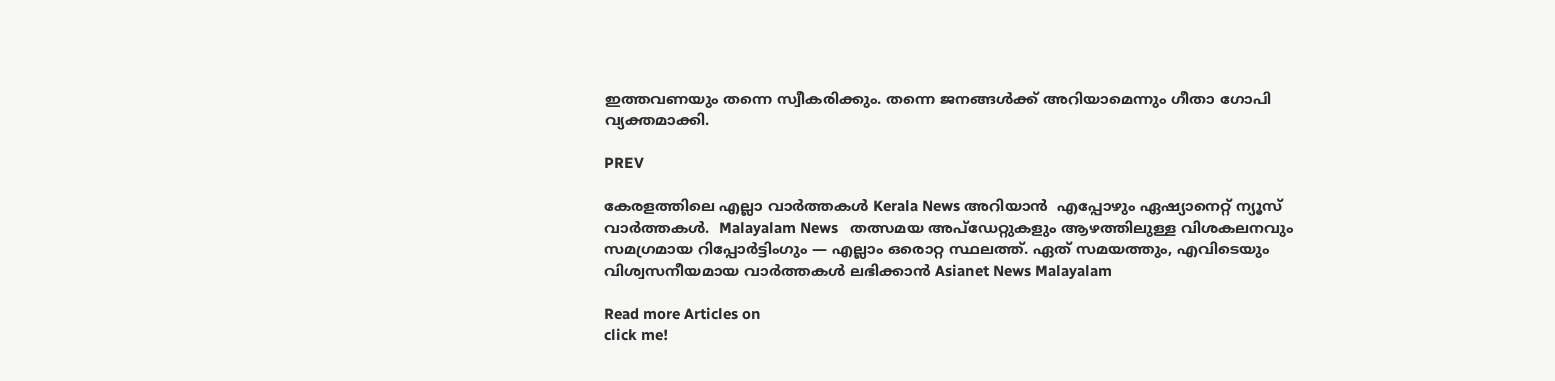ഇത്തവണയും തന്നെ സ്വീകരിക്കും. തന്നെ ജനങ്ങൾക്ക് അറിയാമെന്നും ഗീതാ ഗോപി വ്യക്തമാക്കി.

PREV

കേരളത്തിലെ എല്ലാ വാർത്തകൾ Kerala News അറിയാൻ  എപ്പോഴും ഏഷ്യാനെറ്റ് ന്യൂസ് വാർത്തകൾ.  Malayalam News   തത്സമയ അപ്‌ഡേറ്റുകളും ആഴത്തിലുള്ള വിശകലനവും സമഗ്രമായ റിപ്പോർട്ടിംഗും — എല്ലാം ഒരൊറ്റ സ്ഥലത്ത്. ഏത് സമയത്തും, എവിടെയും വിശ്വസനീയമായ വാർത്തകൾ ലഭിക്കാൻ Asianet News Malayalam

Read more Articles on
click me!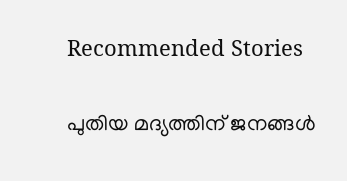Recommended Stories

പുതിയ മദ്യത്തിന് ജനങ്ങൾ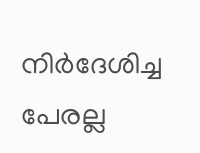നിര്‍ദേശിച്ച പേരല്ല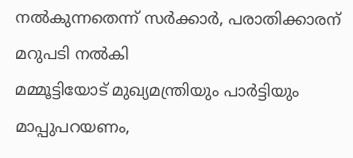നൽകുന്നതെന്ന് സര്‍ക്കാര്‍, പരാതിക്കാരന് മറുപടി നൽകി
മമ്മൂട്ടിയോട് മുഖ്യമന്ത്രിയും പാർട്ടിയും മാപ്പുപറയണം,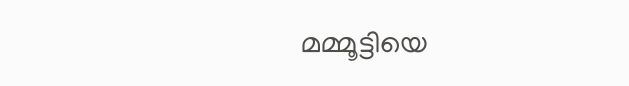മമ്മൂട്ടിയെ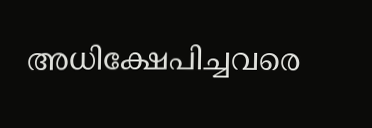അധിക്ഷേപിച്ചവരെ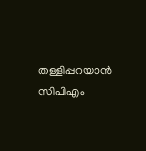തള്ളിപ്പറയാന്‍ സിപിഎം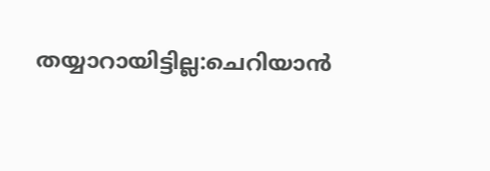തയ്യാറായിട്ടില്ല:ചെറിയാന്‍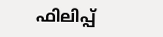ഫിലിപ്പ്